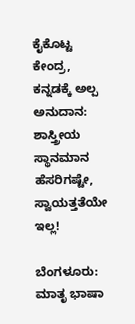ಕೈಕೊಟ್ಟ ಕೇಂದ್ರ, ಕನ್ನಡಕ್ಕೆ ಅಲ್ಪ ಅನುದಾನ: ಶಾಸ್ತ್ರೀಯ ಸ್ಥಾನಮಾನ ಹೆಸರಿಗಷ್ಟೇ, ಸ್ವಾಯತ್ತತೆಯೇ ಇಲ್ಲ!

ಬೆಂಗಳೂರು: ಮಾತೃ ಭಾಷಾ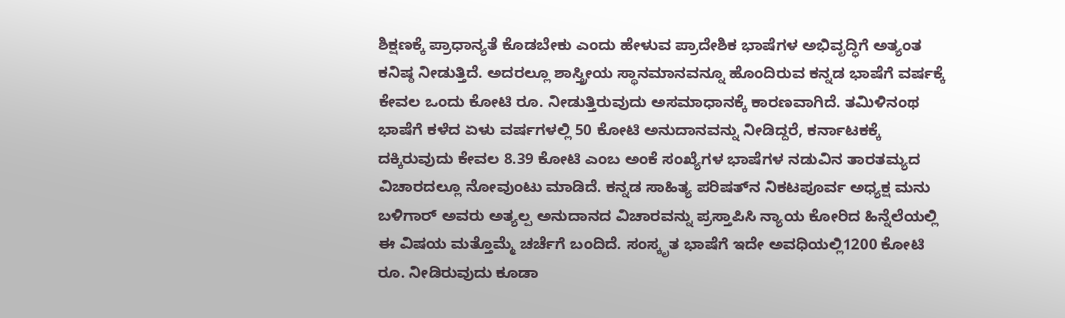ಶಿಕ್ಷಣಕ್ಕೆ ಪ್ರಾಧಾನ್ಯತೆ ಕೊಡಬೇಕು ಎಂದು ಹೇಳುವ ಪ್ರಾದೇಶಿಕ ಭಾಷೆಗಳ ಅಭಿವೃದ್ಧಿಗೆ ಅತ್ಯಂತ ಕನಿಷ್ಠ ನೀಡುತ್ತಿದೆ. ಅದರಲ್ಲೂ ಶಾಸ್ತ್ರೀಯ ಸ್ಥಾನಮಾನವನ್ನೂ ಹೊಂದಿರುವ ಕನ್ನಡ ಭಾಷೆಗೆ ವರ್ಷಕ್ಕೆ ಕೇವಲ ಒಂದು ಕೋಟಿ ರೂ. ನೀಡುತ್ತಿರುವುದು ಅಸಮಾಧಾನಕ್ಕೆ ಕಾರಣವಾಗಿದೆ. ತಮಿಳಿನಂಥ ಭಾಷೆಗೆ ಕಳೆದ ಏಳು ವರ್ಷಗಳಲ್ಲಿ 50 ಕೋಟಿ ಅನುದಾನವನ್ನು ನೀಡಿದ್ದರೆ, ಕರ್ನಾಟಕಕ್ಕೆ ದಕ್ಕಿರುವುದು ಕೇವಲ 8.39 ಕೋಟಿ ಎಂಬ ಅಂಕೆ ಸಂಖ್ಯೆಗಳ ಭಾಷೆಗಳ ನಡುವಿನ ತಾರತಮ್ಯದ ವಿಚಾರದಲ್ಲೂ ನೋವುಂಟು ಮಾಡಿದೆ. ಕನ್ನಡ ಸಾಹಿತ್ಯ ಪರಿಷತ್‌ನ ನಿಕಟಪೂರ್ವ ಅಧ್ಯಕ್ಷ ಮನು ಬಳಿಗಾರ್‌ ಅವರು ಅತ್ಯಲ್ಪ ಅನುದಾನದ ವಿಚಾರವನ್ನು ಪ್ರಸ್ತಾಪಿಸಿ ನ್ಯಾಯ ಕೋರಿದ ಹಿನ್ನೆಲೆಯಲ್ಲಿ ಈ ವಿಷಯ ಮತ್ತೊಮ್ಮೆ ಚರ್ಚೆಗೆ ಬಂದಿದೆ. ಸಂಸ್ಕೃತ ಭಾಷೆಗೆ ಇದೇ ಅವಧಿಯಲ್ಲಿ1200 ಕೋಟಿ ರೂ. ನೀಡಿರುವುದು ಕೂಡಾ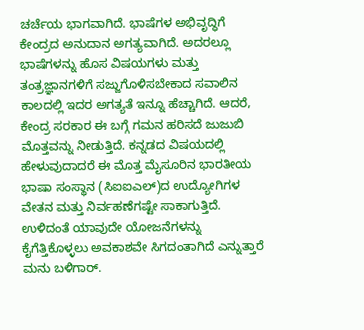ಚರ್ಚೆಯ ಭಾಗವಾಗಿದೆ. ಭಾಷೆಗಳ ಅಭಿವೃದ್ಧಿಗೆ ಕೇಂದ್ರದ ಅನುದಾನ ಅಗತ್ಯವಾಗಿದೆ. ಅದರಲ್ಲೂ ಭಾಷೆಗಳನ್ನು ಹೊಸ ವಿಷಯಗಳು ಮತ್ತು ತಂತ್ರಜ್ಞಾನಗಳಿಗೆ ಸಜ್ಜುಗೊಳಿಸಬೇಕಾದ ಸವಾಲಿನ ಕಾಲದಲ್ಲಿ ಇದರ ಅಗತ್ಯತೆ ಇನ್ನೂ ಹೆಚ್ಚಾಗಿದೆ. ಆದರೆ, ಕೇಂದ್ರ ಸರಕಾರ ಈ ಬಗ್ಗೆ ಗಮನ ಹರಿಸದೆ ಜುಜುಬಿ ಮೊತ್ತವನ್ನು ನೀಡುತ್ತಿದೆ. ಕನ್ನಡದ ವಿಷಯದಲ್ಲಿ ಹೇಳುವುದಾದರೆ ಈ ಮೊತ್ತ ಮೈಸೂರಿನ ಭಾರತೀಯ ಭಾಷಾ ಸಂಸ್ಥಾನ (ಸಿಐಐಎಲ್‌)ದ ಉದ್ಯೋಗಿಗಳ ವೇತನ ಮತ್ತು ನಿರ್ವಹಣೆಗಷ್ಟೇ ಸಾಕಾಗುತ್ತಿದೆ. ಉಳಿದಂತೆ ಯಾವುದೇ ಯೋಜನೆಗಳನ್ನು ಕೈಗೆತ್ತಿಕೊಳ್ಳಲು ಅವಕಾಶವೇ ಸಿಗದಂತಾಗಿದೆ ಎನ್ನುತ್ತಾರೆ ಮನು ಬಳಿಗಾರ್‌.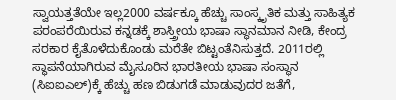ಸ್ವಾಯತ್ತತೆಯೇ ಇಲ್ಲ2000 ವರ್ಷಕ್ಕೂ ಹೆಚ್ಚು ಸಾಂಸ್ಕೃತಿಕ ಮತ್ತು ಸಾಹಿತ್ಯಕ ಪರಂಪರೆಯಿರುವ ಕನ್ನಡಕ್ಕೆ ಶಾಸ್ತ್ರೀಯ ಭಾಷಾ ಸ್ಥಾನಮಾನ ನೀಡಿ, ಕೇಂದ್ರ ಸರಕಾರ ಕೈತೊಳೆದುಕೊಂಡು ಮರೆತೇ ಬಿಟ್ಟಂತೆನಿಸುತ್ತದೆ. 2011ರಲ್ಲಿ ಸ್ಥಾಪನೆಯಾಗಿರುವ ಮೈಸೂರಿನ ಭಾರತೀಯ ಭಾಷಾ ಸಂಸ್ಥಾನ (ಸಿಐಐಎಲ್‌)ಕ್ಕೆ ಹೆಚ್ಚು ಹಣ ಬಿಡುಗಡೆ ಮಾಡುವುದರ ಜತೆಗೆ,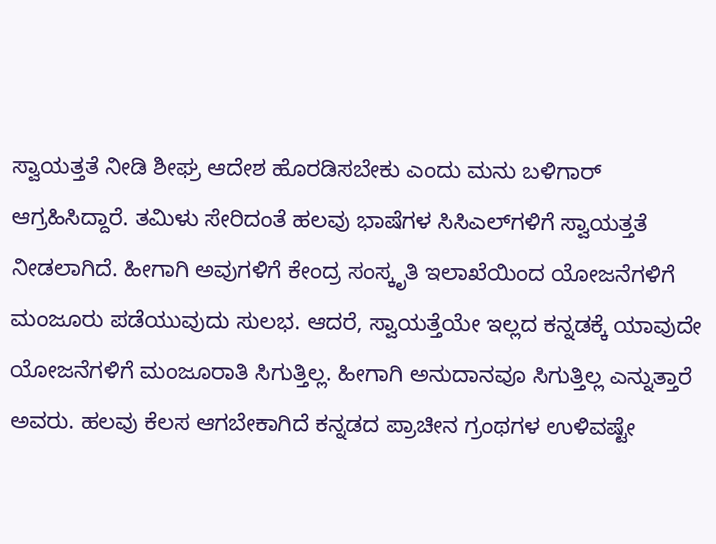ಸ್ವಾಯತ್ತತೆ ನೀಡಿ ಶೀಘ್ರ ಆದೇಶ ಹೊರಡಿಸಬೇಕು ಎಂದು ಮನು ಬಳಿಗಾರ್‌ ಆಗ್ರಹಿಸಿದ್ದಾರೆ. ತಮಿಳು ಸೇರಿದಂತೆ ಹಲವು ಭಾಷೆಗಳ ಸಿಸಿಎಲ್‌ಗಳಿಗೆ ಸ್ವಾಯತ್ತತೆ ನೀಡಲಾಗಿದೆ. ಹೀಗಾಗಿ ಅವುಗಳಿಗೆ ಕೇಂದ್ರ ಸಂಸ್ಕೃತಿ ಇಲಾಖೆಯಿಂದ ಯೋಜನೆಗಳಿಗೆ ಮಂಜೂರು ಪಡೆಯುವುದು ಸುಲಭ. ಆದರೆ, ಸ್ವಾಯತ್ತೆಯೇ ಇಲ್ಲದ ಕನ್ನಡಕ್ಕೆ ಯಾವುದೇ ಯೋಜನೆಗಳಿಗೆ ಮಂಜೂರಾತಿ ಸಿಗುತ್ತಿಲ್ಲ. ಹೀಗಾಗಿ ಅನುದಾನವೂ ಸಿಗುತ್ತಿಲ್ಲ ಎನ್ನುತ್ತಾರೆ ಅವರು. ಹಲವು ಕೆಲಸ ಆಗಬೇಕಾಗಿದೆ ಕನ್ನಡದ ಪ್ರಾಚೀನ ಗ್ರಂಥಗಳ ಉಳಿವಷ್ಟೇ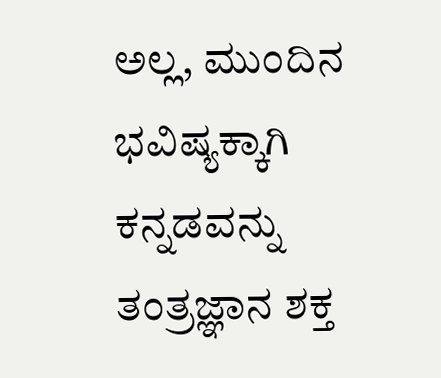ಅಲ್ಲ, ಮುಂದಿನ ಭವಿಷ್ಯಕ್ಕಾಗಿ ಕನ್ನಡವನ್ನು ತಂತ್ರಜ್ಞಾನ ಶಕ್ತ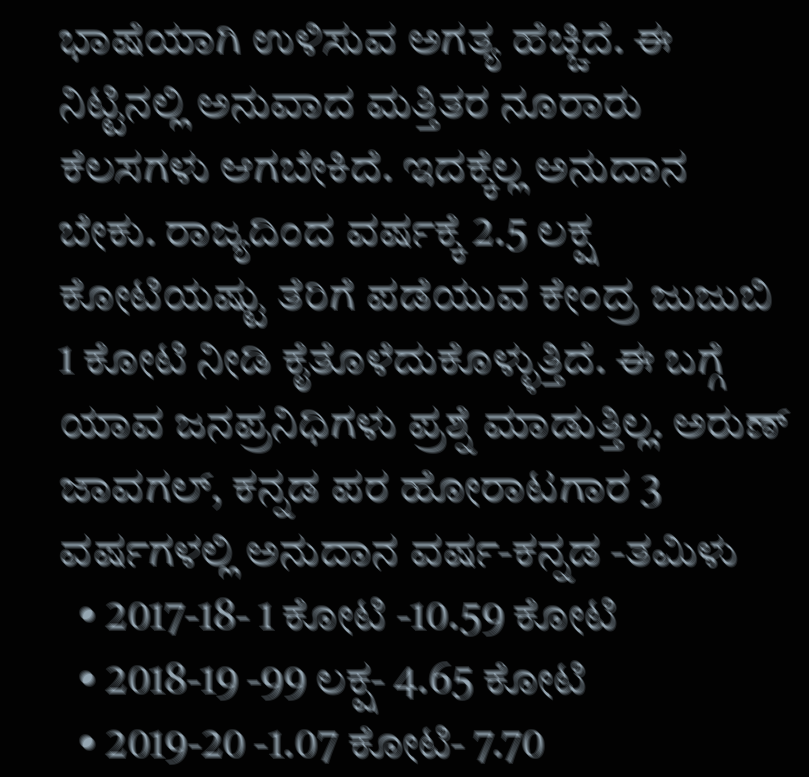ಭಾಷೆಯಾಗಿ ಉಳಿಸುವ ಅಗತ್ಯ ಹೆಚ್ಚಿದೆ. ಈ ನಿಟ್ಟಿನಲ್ಲಿ ಅನುವಾದ ಮತ್ತಿತರ ನೂರಾರು ಕೆಲಸಗಳು ಆಗಬೇಕಿದೆ. ಇದಕ್ಕೆಲ್ಲ ಅನುದಾನ ಬೇಕು. ರಾಜ್ಯದಿಂದ ವರ್ಷಕ್ಕೆ 2.5 ಲಕ್ಷ ಕೋಟಿಯಷ್ಟು ತೆರಿಗೆ ಪಡೆಯುವ ಕೇಂದ್ರ ಜುಜುಬಿ 1 ಕೋಟಿ ನೀಡಿ ಕೈತೊಳೆದುಕೊಳ್ಳುತ್ತಿದೆ. ಈ ಬಗ್ಗೆ ಯಾವ ಜನಪ್ರನಿಧಿಗಳು ಪ್ರಶ್ನೆ ಮಾಡುತ್ತಿಲ್ಲ. ಅರುಣ್‌ ಜಾವಗಲ್‌, ಕನ್ನಡ ಪರ ಹೋರಾಟಗಾರ 3 ವರ್ಷಗಳಲ್ಲಿ ಅನುದಾನ ವರ್ಷ-ಕನ್ನಡ -ತಮಿಳು
  • 2017-18- 1 ಕೋಟಿ -10.59 ಕೋಟಿ
  • 2018-19 -99 ಲಕ್ಷ- 4.65 ಕೋಟಿ
  • 2019-20 -1.07 ಕೋಟಿ- 7.70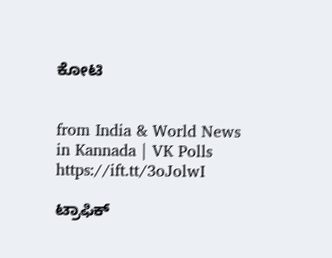ಕೋಟಿ


from India & World News in Kannada | VK Polls https://ift.tt/3oJolwI

ಟ್ರಾಫಿಕ್‌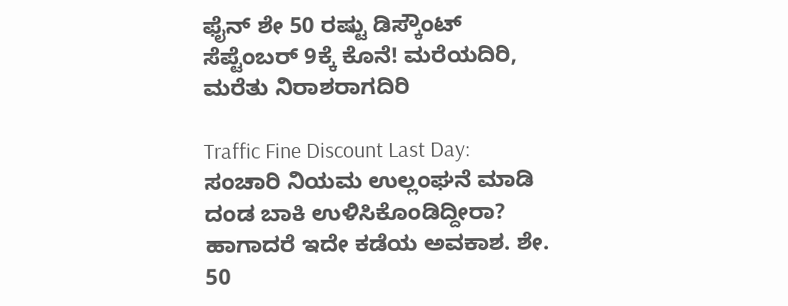ಫೈನ್‌ ಶೇ 50 ರಷ್ಟು ಡಿಸ್ಕೌಂಟ್‌ ಸೆಪ್ಟೆಂಬರ್‌ 9ಕ್ಕೆ ಕೊನೆ! ಮರೆಯದಿರಿ, ಮರೆತು ನಿರಾಶರಾಗದಿರಿ

Traffic Fine Discount Last Day: ಸಂಚಾರಿ ನಿಯಮ ಉಲ್ಲಂಘನೆ ಮಾಡಿ ದಂಡ ಬಾಕಿ ಉಳಿಸಿಕೊಂಡಿದ್ದೀರಾ? ಹಾಗಾದರೆ ಇದೇ ಕಡೆಯ ಅವಕಾಶ. ಶೇ. 50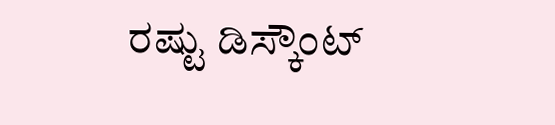ರಷ್ಟು ಡಿಸ್ಕೌಂಟ್‌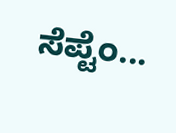ಸೆಪ್ಟೆಂ...